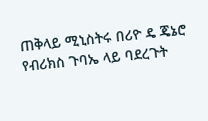ጠቅላይ ሚኒስትሩ በሪዮ ዴ ጄኔሮ የብሪክስ ጉባኤ ላይ ባደረጉት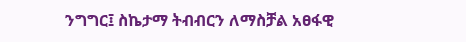ንግግር፤ ስኬታማ ትብብርን ለማስቻል አፀፋዊ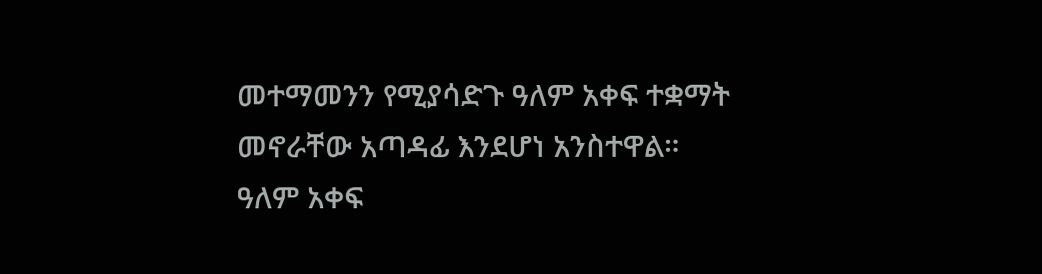መተማመንን የሚያሳድጉ ዓለም አቀፍ ተቋማት መኖራቸው አጣዳፊ እንደሆነ አንስተዋል።
ዓለም አቀፍ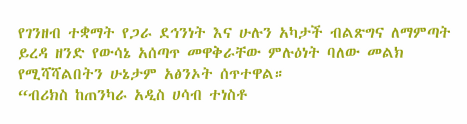የገንዘብ ተቋማት የጋራ ደኅንነት እና ሁሉን አካታች ብልጽግና ለማምጣት ይረዳ ዘንድ የውሳኔ አሰጣጥ መዋቅራቸው ምሉዕነት ባለው መልክ የሚሻሻልበትን ሁኔታም አፅንኦት ሰጥተዋል።
“ብሪክስ ከጠንካራ አዲስ ሀሳብ ተነስቶ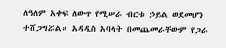ለዓለም አቀፍ ለውጥ የሚሠራ ብርቱ ኃይል ወደመሆን ተሸጋግሯል። አዳዲስ አባላት በመጨመራቸውም የጋራ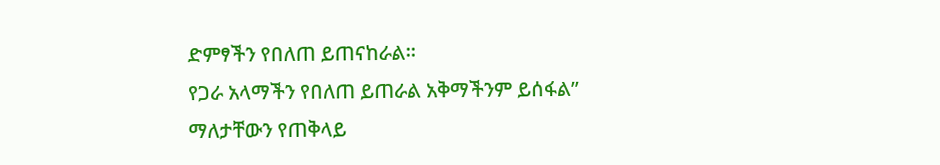ድምፃችን የበለጠ ይጠናከራል።
የጋራ አላማችን የበለጠ ይጠራል አቅማችንም ይሰፋል” ማለታቸውን የጠቅላይ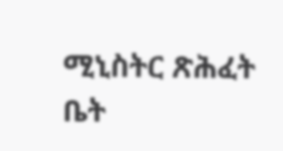ሚኒስትር ጽሕፈት ቤት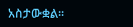አስታውቋል፡፡